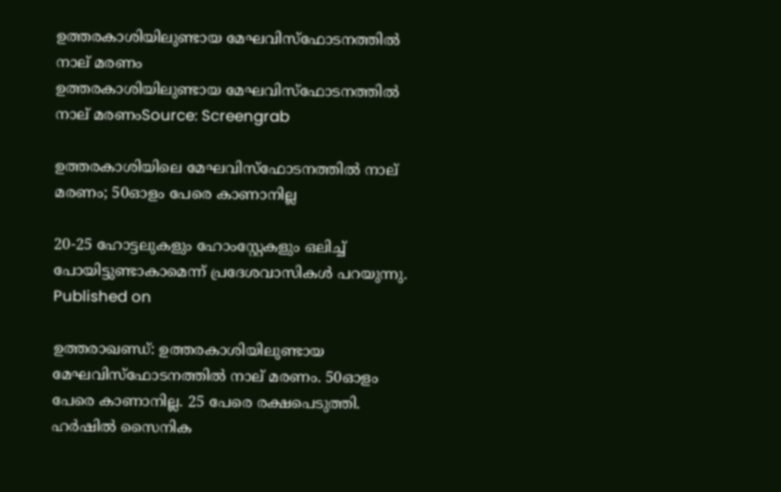ഉത്തരകാശിയിലുണ്ടായ മേഘവിസ്‌ഫോടനത്തിൽ നാല് മരണം
ഉത്തരകാശിയിലുണ്ടായ മേഘവിസ്‌ഫോടനത്തിൽ നാല് മരണംSource: Screengrab

ഉത്തരകാശിയിലെ മേഘവിസ്ഫോടനത്തിൽ നാല് മരണം; 50ഓളം പേരെ കാണാനില്ല

20-25 ഹോട്ടലുകളും ഹോംസ്റ്റേകളും ഒലിച്ച് പോയിട്ടുണ്ടാകാമെന്ന് പ്രദേശവാസികൾ പറയുന്നു.
Published on

ഉത്തരാഖണ്ഡ്: ഉത്തരകാശിയിലുണ്ടായ മേഘവിസ്‌ഫോടനത്തിൽ നാല് മരണം. 50ഓളം പേരെ കാണാനില്ല. 25 പേരെ രക്ഷപെടുത്തി. ഹർഷിൽ സൈനിക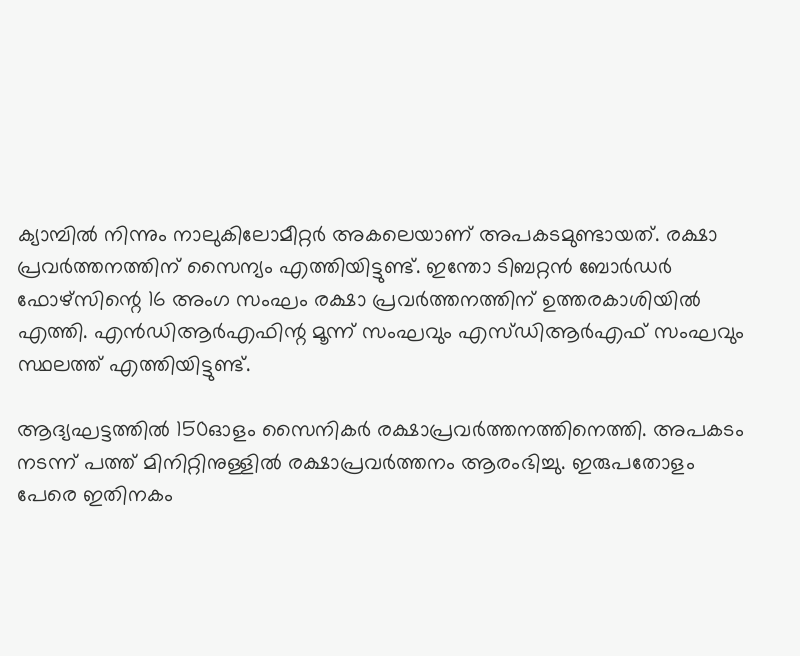ക്യാമ്പിൽ നിന്നും നാലുകിലോമീറ്റർ അകലെയാണ് അപകടമുണ്ടായത്. രക്ഷാ പ്രവർത്തനത്തിന് സൈന്യം എത്തിയിട്ടുണ്ട്. ഇന്തോ ടിബറ്റൻ ബോർഡർ ഫോഴ്സിന്റെ 16 അംഗ സംഘം രക്ഷാ പ്രവർത്തനത്തിന് ഉത്തരകാശിയിൽ എത്തി. എൻഡിആർഎഫിന്റ മൂന്ന് സംഘവും എസ്‌ഡിആർഎഫ് സംഘവും സ്ഥലത്ത് എത്തിയിട്ടുണ്ട്.

ആദ്യഘട്ടത്തിൽ 150ഓളം സൈനികർ രക്ഷാപ്രവർത്തനത്തിനെത്തി. അപകടം നടന്ന് പത്ത് മിനിറ്റിനുള്ളിൽ രക്ഷാപ്രവർത്തനം ആരംഭിച്ചു. ഇരുപതോളം പേരെ ഇതിനകം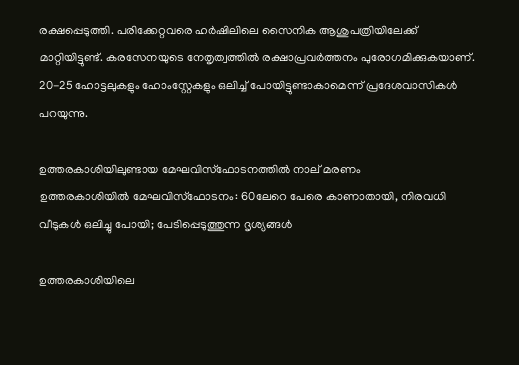രക്ഷപ്പെടുത്തി. പരിക്കേറ്റവരെ ഹർഷിലിലെ സൈനിക ആശുപത്രിയിലേക്ക് മാറ്റിയിട്ടുണ്ട്. കരസേനയുടെ നേതൃത്വത്തിൽ രക്ഷാപ്രവർത്തനം പുരോഗമിക്കുകയാണ്. 20-25 ഹോട്ടലുകളും ഹോംസ്റ്റേകളും ഒലിച്ച് പോയിട്ടുണ്ടാകാമെന്ന് പ്രദേശവാസികൾ പറയുന്നു.

ഉത്തരകാശിയിലുണ്ടായ മേഘവിസ്‌ഫോടനത്തിൽ നാല് മരണം
ഉത്തരകാശിയില്‍ മേഘവിസ്‌ഫോടനം: 60ലേറെ പേരെ കാണാതായി, നിരവധി വീടുകള്‍ ഒലിച്ചു പോയി; പേടിപ്പെടുത്തുന്ന ദൃശ്യങ്ങള്‍

ഉത്തരകാശിയിലെ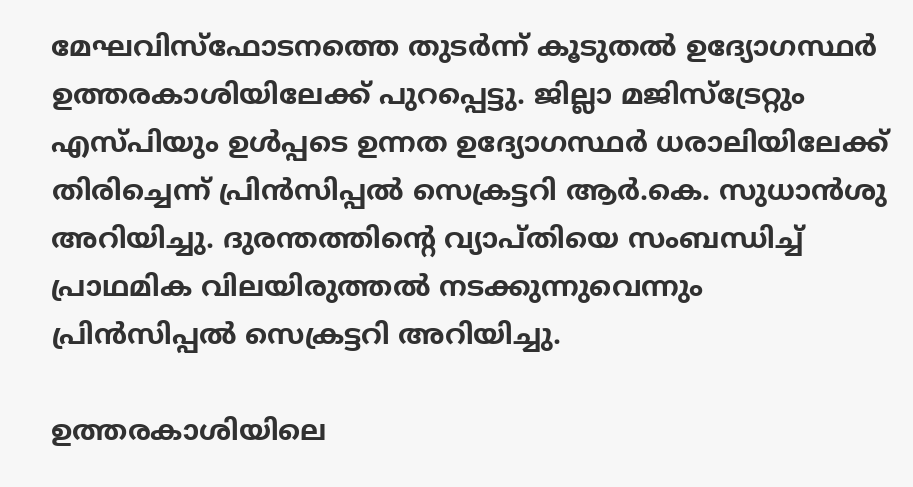മേഘവിസ്ഫോടനത്തെ തുടർന്ന് കൂടുതൽ ഉദ്യോഗസ്ഥർ ഉത്തരകാശിയിലേക്ക് പുറപ്പെട്ടു. ജില്ലാ മജിസ്‌ട്രേറ്റും എസ്‌പിയും ഉൾപ്പടെ ഉന്നത ഉദ്യോഗസ്ഥർ ധരാലിയിലേക്ക് തിരിച്ചെന്ന് പ്രിൻസിപ്പൽ സെക്രട്ടറി ആർ.കെ. സുധാൻശു അറിയിച്ചു. ദുരന്തത്തിന്റെ വ്യാപ്തിയെ സംബന്ധിച്ച് പ്രാഥമിക വിലയിരുത്തൽ നടക്കുന്നുവെന്നും പ്രിൻസിപ്പൽ സെക്രട്ടറി അറിയിച്ചു.

ഉത്തരകാശിയിലെ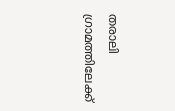തരാലി ഗ്രാമത്തിലേക്ക്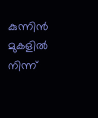കുന്നിന്‍ മുകളില്‍ നിന്ന്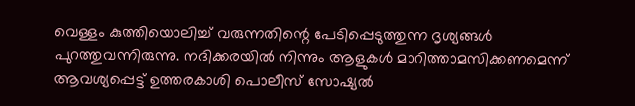വെള്ളം കുത്തിയൊലിച്ച് വരുന്നതിന്റെ പേടിപ്പെടുത്തുന്ന ദൃശ്യങ്ങള്‍ പുറത്തുവന്നിരുന്നു. നദിക്കരയില്‍ നിന്നും ആളുകള്‍ മാറിത്താമസിക്കണമെന്ന് ആവശ്യപ്പെട്ട് ഉത്തരകാശി പൊലീസ് സോഷ്യല്‍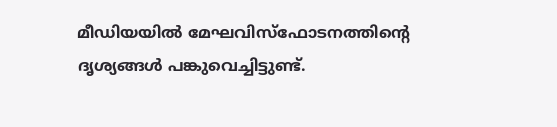മീഡിയയില്‍ മേഘവിസ്‌ഫോടനത്തിന്റെ ദൃശ്യങ്ങള്‍ പങ്കുവെച്ചിട്ടുണ്ട്.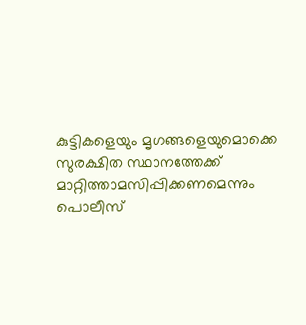കുട്ടികളെയും മൃഗങ്ങളെയുമൊക്കെ സുരക്ഷിത സ്ഥാനത്തേക്ക് മാറ്റിത്താമസിപ്പിക്കണമെന്നും പൊലീസ്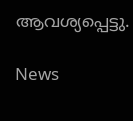ആവശ്യപ്പെട്ടു.

News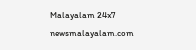Malayalam 24x7
newsmalayalam.com